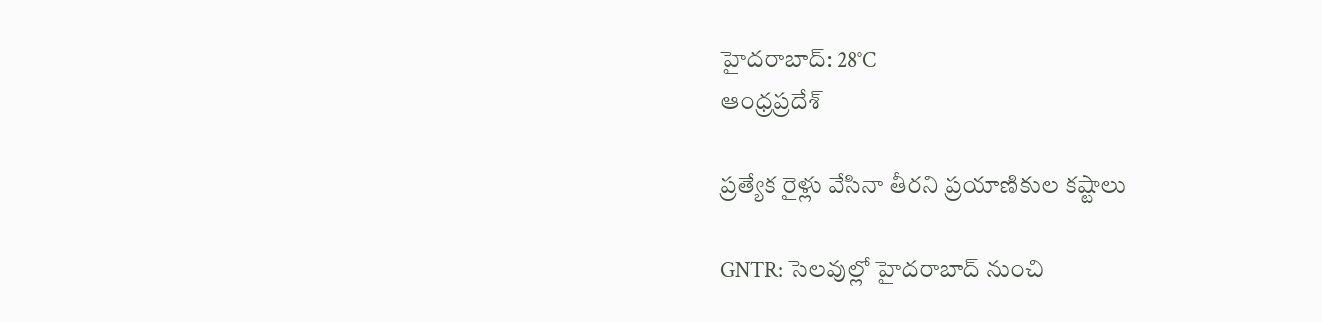హైదరాబాద్: 28°C
ఆంధ్రప్రదేశ్

ప్రత్యేక రైళ్లు వేసినా తీరని ప్రయాణికుల కష్టాలు

GNTR: సెలవుల్లో హైదరాబాద్ నుంచి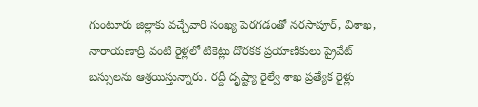గుంటూరు జిల్లాకు వచ్చేవారి సంఖ్య పెరగడంతో నరసాపూర్, విశాఖ, నారాయణాద్రి వంటి రైళ్లలో టికెట్లు దొరకక ప్రయాణికులు ప్రైవేట్ బస్సులను ఆశ్రయిస్తున్నారు. రద్దీ దృష్ట్యా రైల్వే శాఖ ప్రత్యేక రైళ్లు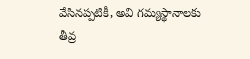వేసినప్పటికీ, అవి గమ్యస్థానాలకు తీవ్ర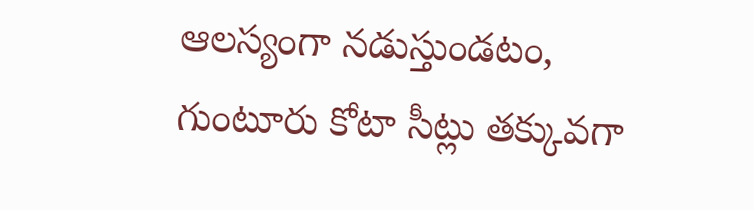ఆలస్యంగా నడుస్తుండటం, గుంటూరు కోటా సీట్లు తక్కువగా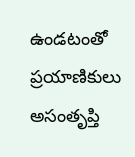ఉండటంతో ప్రయాణికులు అసంతృప్తి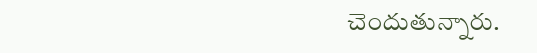చెందుతున్నారు.